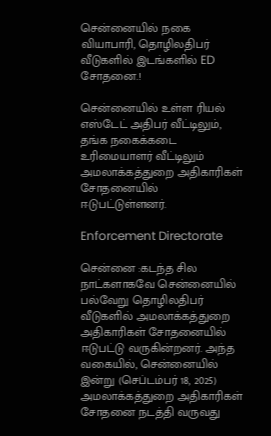சென்னையில் நகை வியாபாரி, தொழிலதிபர் வீடுகளில் இடங்களில் ED சோதனை.!

சென்னையில் உள்ள ரியல் எஸ்டேட் அதிபர் வீட்டிலும், தங்க நகைக்கடை உரிமையாளர் வீட்டிலும் அமலாக்கத்துறை அதிகாரிகள் சோதனையில் ஈடுபட்டுள்ளனர்.

Enforcement Directorate

சென்னை :கடந்த சில நாட்களாகவே சென்னையில் பல்வேறு தொழிலதிபர் வீடுகளில் அமலாக்கத்துறை அதிகாரிகள் சோதனையில் ஈடுபட்டு வருகின்றனர். அந்த வகையில், சென்னையில் இன்று (செப்டம்பர் 18, 2025) அமலாக்கத்துறை அதிகாரிகள் சோதனை நடத்தி வருவது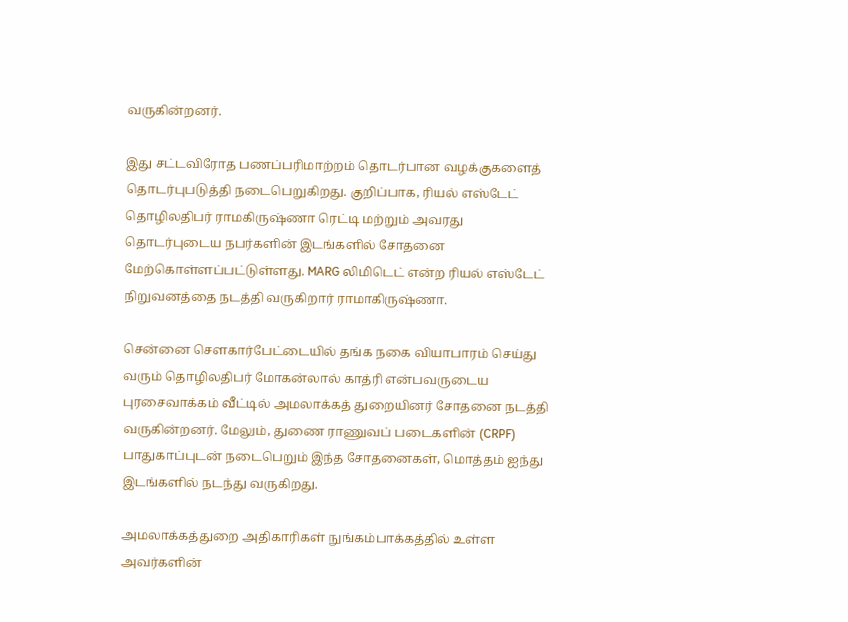வருகின்றனர்.

இது சட்டவிரோத பணப்பரிமாற்றம் தொடர்பான வழக்குகளைத் தொடர்புபடுத்தி நடைபெறுகிறது. குறிப்பாக, ரியல் எஸ்டேட் தொழிலதிபர் ராமகிருஷ்ணா ரெட்டி மற்றும் அவரது தொடர்புடைய நபர்களின் இடங்களில் சோதனை மேற்கொள்ளப்பட்டுள்ளது. MARG லிமிடெட் என்ற ரியல் எஸ்டேட் நிறுவனத்தை நடத்தி வருகிறார் ராமாகிருஷ்ணா.

சென்னை செளகார்பேட்டையில் தங்க நகை வியாபாரம் செய்து வரும் தொழிலதிபர் மோகன்லால் காத்ரி என்பவருடைய புரசைவாக்கம் வீட்டில் அமலாக்கத் துறையினர் சோதனை நடத்தி வருகின்றனர். மேலும், துணை ராணுவப் படைகளின் (CRPF) பாதுகாப்புடன் நடைபெறும் இந்த சோதனைகள், மொத்தம் ஐந்து இடங்களில் நடந்து வருகிறது.

அமலாக்கத்துறை அதிகாரிகள் நுங்கம்பாக்கத்தில் உள்ள அவர்களின்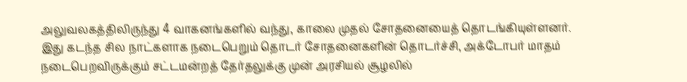அலுவலகத்திலிருந்து 4 வாகனங்களில் வந்து, காலை முதல் சோதனையைத் தொடங்கியுள்ளனர். இது கடந்த சில நாட்களாக நடைபெறும் தொடர் சோதனைகளின் தொடர்ச்சி, அக்டோபர் மாதம் நடைபெறவிருக்கும் சட்டமன்றத் தேர்தலுக்கு முன் அரசியல் சூழலில்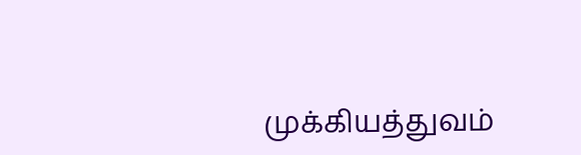முக்கியத்துவம்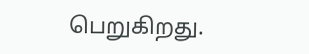பெறுகிறது.